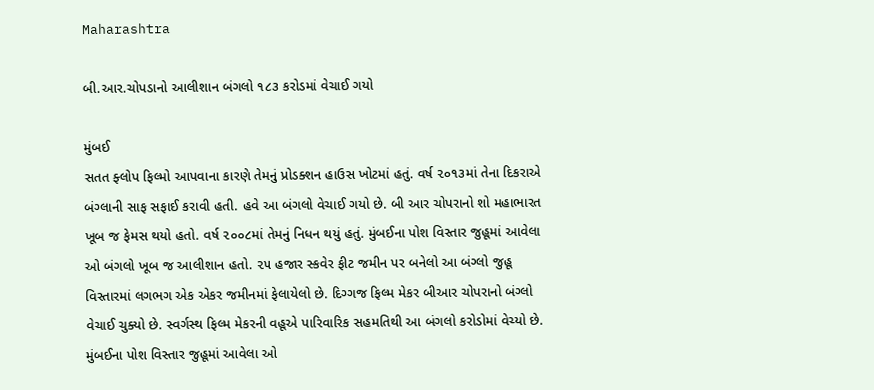Maharashtra

બી.આર.ચોપડાનો આલીશાન બંગલો ૧૮૩ કરોડમાં વેચાઈ ગયો

મુંબઈ
સતત ફ્લોપ ફિલ્મો આપવાના કારણે તેમનું પ્રોડક્શન હાઉસ ખોટમાં હતું. વર્ષ ૨૦૧૩માં તેના દિકરાએ બંગ્લાની સાફ સફાઈ કરાવી હતી. હવે આ બંગલો વેચાઈ ગયો છે. બી આર ચોપરાનો શો મહાભારત ખૂબ જ ફેમસ થયો હતો. વર્ષ ૨૦૦૮માં તેમનું નિધન થયું હતું. મુંબઈના પોશ વિસ્તાર જુહૂમાં આવેલા ઓ બંગલો ખૂબ જ આલીશાન હતો. ૨૫ હજાર સ્કવેર ફીટ જમીન પર બનેલો આ બંગ્લો જુહૂ વિસ્તારમાં લગભગ એક એકર જમીનમાં ફેલાયેલો છે. દિગ્ગજ ફિલ્મ મેકર બીઆર ચોપરાનો બંગ્લો વેચાઈ ચુક્યો છે. સ્વર્ગસ્થ ફિલ્મ મેકરની વહૂએ પારિવારિક સહમતિથી આ બંગલો કરોડોમાં વેચ્યો છે. મુંબઈના પોશ વિસ્તાર જુહૂમાં આવેલા ઓ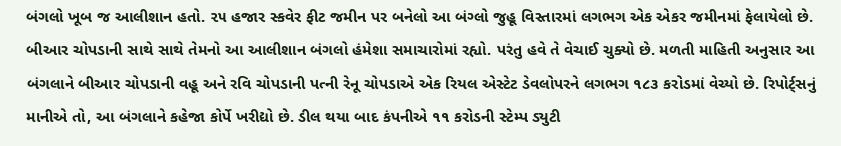બંગલો ખૂબ જ આલીશાન હતો. ૨૫ હજાર સ્કવેર ફીટ જમીન પર બનેલો આ બંગ્લો જુહૂ વિસ્તારમાં લગભગ એક એકર જમીનમાં ફેલાયેલો છે. બીઆર ચોપડાની સાથે સાથે તેમનો આ આલીશાન બંગલો હંમેશા સમાચારોમાં રહ્યો. પરંતુ હવે તે વેચાઈ ચુક્યો છે. મળતી માહિતી અનુસાર આ બંગલાને બીઆર ચોપડાની વહૂ અને રવિ ચોપડાની પત્ની રેનૂ ચોપડાએ એક રિયલ એસ્ટેટ ડેવલોપરને લગભગ ૧૮૩ કરોડમાં વેચ્યો છે. રિપોર્ટ્‌સનું માનીએ તો, આ બંગલાને કહેજા કોર્પે ખરીદ્યો છે. ડીલ થયા બાદ કંપનીએ ૧૧ કરોડની સ્ટેમ્પ ડ્યુટી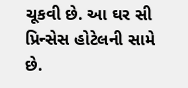ચૂકવી છે. આ ઘર સી પ્રિન્સેસ હોટેલની સામે છે.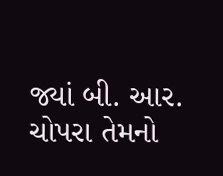જ્યાં બી. આર. ચોપરા તેમનો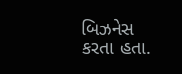બિઝનેસ કરતા હતા.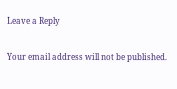Leave a Reply

Your email address will not be published.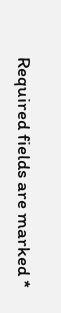Required fields are marked *